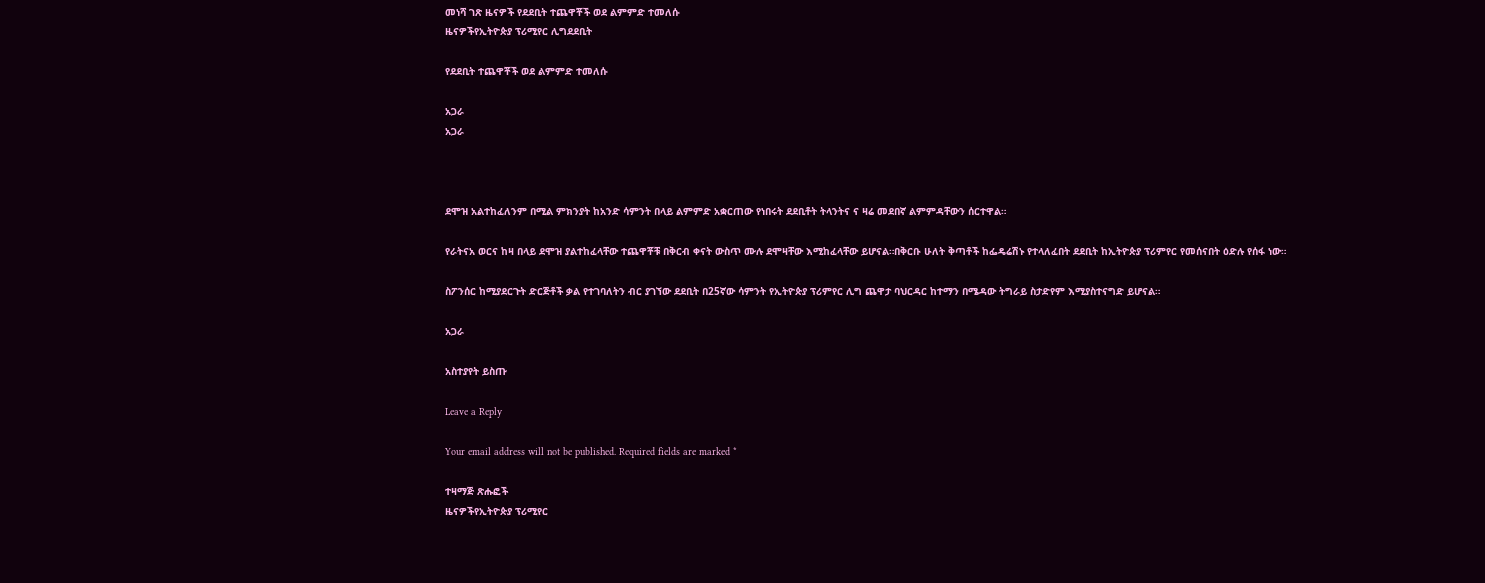መነሻ ገጽ ዜናዎች የደደቢት ተጨዋቾች ወደ ልምምድ ተመለሱ
ዜናዎችየኢትዮጵያ ፕሪሚየር ሊግደደቢት

የደደቢት ተጨዋቾች ወደ ልምምድ ተመለሱ

አጋራ
አጋራ



ደሞዝ አልተከፈለንም በሚል ምክንያት ከአንድ ሳምንት በላይ ልምምድ አቋርጠው የነበሩት ደደቢቶት ትላንትና ና ዛሬ መደበኛ ልምምዳቸውን ሰርተዋል።

የራትናአ ወርና ከዛ በላይ ደሞዝ ያልተከፈላቸው ተጨዋቾቹ በቅርብ ቀናት ውስጥ ሙሉ ደሞዛቸው እሚከፈላቸው ይሆናል።በቅርቡ ሁለት ቅጣቶች ከፌዴሬሽኑ የተላለፈበት ደደቢት ከኢትዮጵያ ፕሪምየር የመሰናበት ዕድሉ የሰፋ ነው።

ስፖንሰር ከሚያደርጉት ድርጅቶች ቃል የተገባለትን ብር ያገኘው ደደቢት በ25ኛው ሳምንት የኢትዮጵያ ፕሪምየር ሊግ ጨዋታ ባህርዳር ከተማን በሜዳው ትግራይ ስታድየም እሚያስተናግድ ይሆናል።

አጋራ

አስተያየት ይስጡ

Leave a Reply

Your email address will not be published. Required fields are marked *

ተዛማጅ ጽሑፎች
ዜናዎችየኢትዮጵያ ፕሪሚየር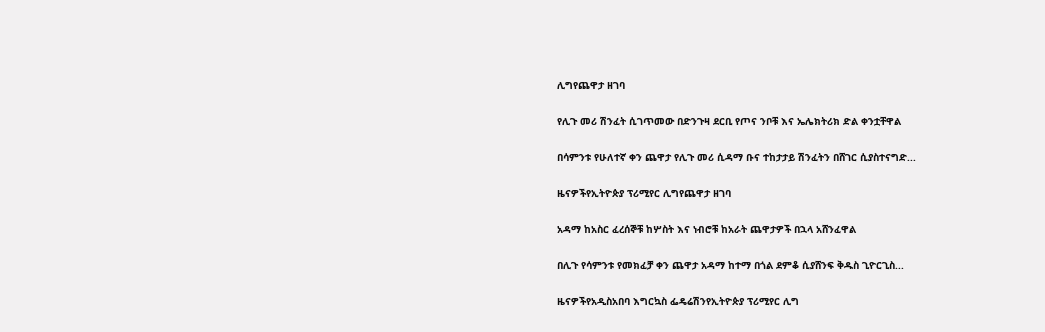ሊግየጨዋታ ዘገባ

የሊጉ መሪ ሽንፈት ሲገጥመው በድንጉዛ ደርቢ የጦና ንቦቹ እና ኤሌክትሪክ ድል ቀንቷቸዋል

በሳምንቱ የሁለተኛ ቀን ጨዋታ የሊጉ መሪ ሲዳማ ቡና ተከታታይ ሽንፈትን በሸገር ሲያስተናግድ...

ዜናዎችየኢትዮጵያ ፕሪሚየር ሊግየጨዋታ ዘገባ

አዳማ ከአስር ፈረሰኞቹ ከሦስት እና ነብሮቹ ከአራት ጨዋታዎች በኋላ አሸንፈዋል

በሊጉ የሳምንቱ የመክፈቻ ቀን ጨዋታ አዳማ ከተማ በጎል ደምቆ ሲያሸንፍ ቅዱስ ጊዮርጊስ...

ዜናዎችየአዲስአበባ እግርኳስ ፌዴሬሽንየኢትዮጵያ ፕሪሚየር ሊግ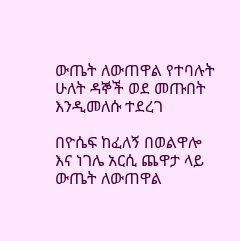ውጤት ለውጠዋል የተባሉት ሁለት ዳኞች ወደ መጡበት እንዲመለሱ ተደረገ

በዮሴፍ ከፈለኝ በወልዋሎ እና ነገሌ አርሲ ጨዋታ ላይ ውጤት ለውጠዋል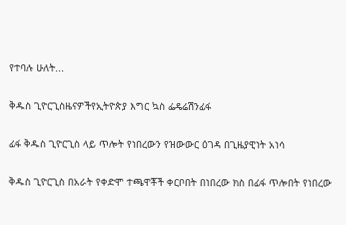የተባሉ ሁለት...

ቅዱስ ጊዮርጊስዜናዎችየኢትዮጵያ እግር ኳስ ፌዴሬሽንፊፋ

ፊፋ ቅዱስ ጊዮርጊስ ላይ ጥሎት የነበረውን የዝውውር ዕገዳ በጊዜያዊነት አነሳ

ቅዱስ ጊዮርጊስ በአራት የቀድሞ ተጫዋቾች ቀርቦበት በነበረው ክስ በፊፋ ጥሎበት የነበረው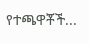የተጫዋቾች...